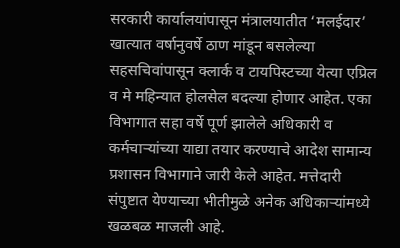सरकारी कार्यालयांपासून मंत्रालयातीत ‘मलईदार’ खात्यात वर्षानुवर्षे ठाण मांडून बसलेल्या सहसचिवांपासून क्लार्क व टायपिस्टच्या येत्या एप्रिल व मे महिन्यात होलसेल बदल्या होणार आहेत. एका विभागात सहा वर्षे पूर्ण झालेले अधिकारी व कर्मचाऱ्यांच्या याद्या तयार करण्याचे आदेश सामान्य प्रशासन विभागाने जारी केले आहेत. मत्तेदारी संपुष्टात येण्याच्या भीतीमुळे अनेक अधिकाऱ्यांमध्ये खळबळ माजली आहे.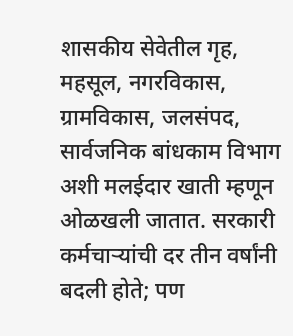शासकीय सेवेतील गृह, महसूल, नगरविकास, ग्रामविकास, जलसंपद, सार्वजनिक बांधकाम विभाग अशी मलईदार खाती म्हणून ओळखली जातात. सरकारी कर्मचाऱ्यांची दर तीन वर्षांनी बदली होते; पण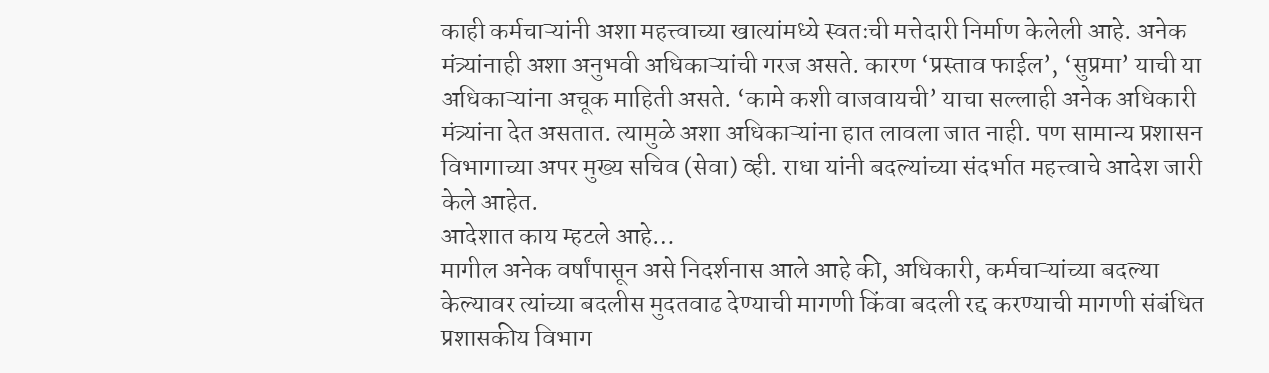काही कर्मचाऱ्यांनी अशा महत्त्वाच्या खात्यांमध्ये स्वतःची मत्तेदारी निर्माण केलेली आहे. अनेक मंत्र्यांनाही अशा अनुभवी अधिकाऱ्यांची गरज असते. कारण ‘प्रस्ताव फाईल’, ‘सुप्रमा’ याची या अधिकाऱ्यांना अचूक माहिती असते. ‘कामे कशी वाजवायची’ याचा सल्लाही अनेक अधिकारी मंत्र्यांना देत असतात. त्यामुळे अशा अधिकाऱ्यांना हात लावला जात नाही. पण सामान्य प्रशासन विभागाच्या अपर मुख्य सचिव (सेवा) व्ही. राधा यांनी बदल्यांच्या संदर्भात महत्त्वाचे आदेश जारी केले आहेत.
आदेशात काय म्हटले आहे…
मागील अनेक वर्षांपासून असे निदर्शनास आले आहे की, अधिकारी, कर्मचाऱ्यांच्या बदल्या केल्यावर त्यांच्या बदलीस मुदतवाढ देण्याची मागणी किंवा बदली रद्द करण्याची मागणी संबंधित प्रशासकीय विभाग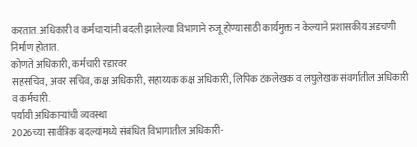करतात. अधिकारी व कर्मचाऱ्यांनी बदली झालेल्या विभागाने रुजू होण्यासाठी कार्यमुक्त न केल्याने प्रशासकीय अडचणी निर्माण होतात.
कोणते अधिकारी, कर्मचारी रडारवर
सहसचिव, अवर सचिव, कक्ष अधिकारी, सहाय्यक कक्ष अधिकारी, लिपिक टंकलेखक व लघुलेखक संवर्गातील अधिकारी व कर्मचारी.
पर्यायी अधिकाऱ्यांची व्यवस्था
2026च्या सार्वत्रिक बदल्यांमध्ये संबंधित विभागातील अधिकारी-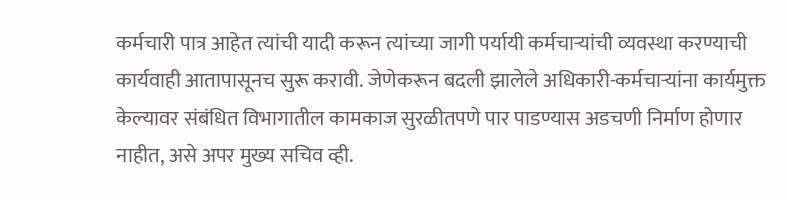कर्मचारी पात्र आहेत त्यांची यादी करून त्यांच्या जागी पर्यायी कर्मचाऱ्यांची व्यवस्था करण्याची कार्यवाही आतापासूनच सुरू करावी. जेणेकरून बदली झालेले अधिकारी-कर्मचाऱ्यांना कार्यमुक्त केल्यावर संबंधित विभागातील कामकाज सुरळीतपणे पार पाडण्यास अडचणी निर्माण होणार नाहीत, असे अपर मुख्य सचिव व्ही.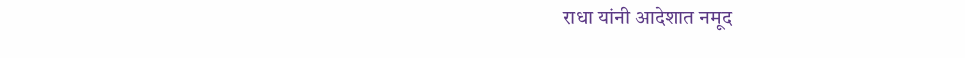राधा यांनी आदेशात नमूद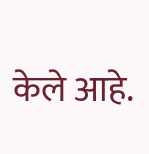केले आहे.